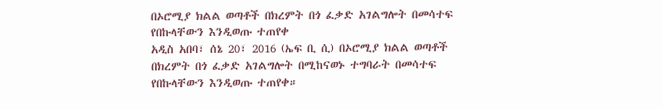በኦሮሚያ ክልል ወጣቶች በክረምት በጎ ፈቃድ አገልግሎት በመሳተፍ የበኩላቸውን እንዲወጡ ተጠየቀ
አዲስ አበባ፣ ሰኔ 20፣ 2016 (ኤፍ ቢ ሲ) በኦሮሚያ ክልል ወጣቶች በክረምት በጎ ፈቃድ አገልግሎት በሚከናወኑ ተግባራት በመሳተፍ የበኩላቸውን እንዲወጡ ተጠየቀ።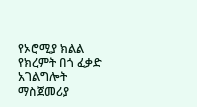የኦሮሚያ ክልል የክረምት በጎ ፈቃድ አገልግሎት ማስጀመሪያ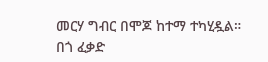መርሃ ግብር በሞጆ ከተማ ተካሂዷል።
በጎ ፈቃድ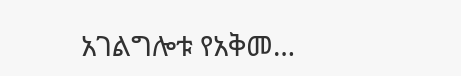አገልግሎቱ የአቅመ…